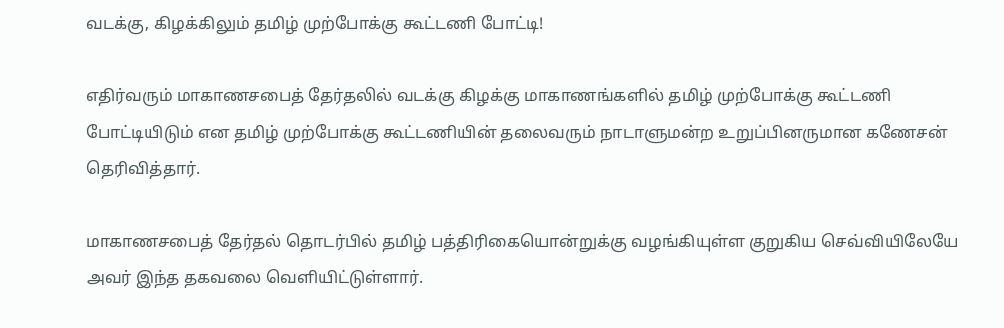வடக்கு, கிழக்கிலும் தமிழ் முற்போக்கு கூட்டணி போட்டி!

எதிர்வரும் மாகாணசபைத் தேர்தலில் வடக்கு கிழக்கு மாகாணங்களில் தமிழ் முற்போக்கு கூட்டணி போட்டியிடும் என தமிழ் முற்போக்கு கூட்டணியின் தலைவரும் நாடாளுமன்ற உறுப்பினருமான கணேசன் தெரிவித்தார்.

மாகாணசபைத் தேர்தல் தொடர்பில் தமிழ் பத்திரிகையொன்றுக்கு வழங்கியுள்ள குறுகிய செவ்வியிலேயே அவர் இந்த தகவலை வெளியிட்டுள்ளார்.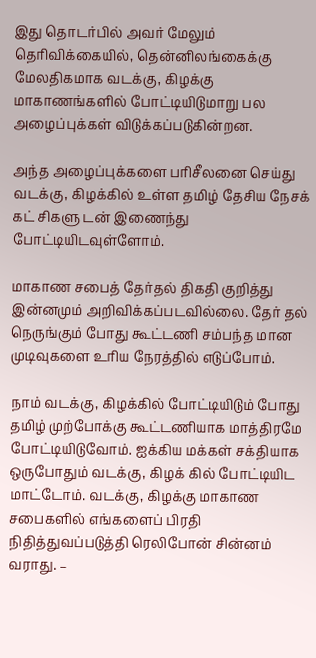இது தொடர்பில் அவர் மேலும் தெரிவிக்கையில், தென்னிலங்கைக்கு மேலதிகமாக வடக்கு, கிழக்கு மாகாணங்களில் போட்டியிடுமாறு பல அழைப்புக்கள் விடுக்கப்படுகின்றன.

அந்த அழைப்புக்களை பரிசீலனை செய்து வடக்கு, கிழக்கில் உள்ள தமிழ் தேசிய நேசக் கட் சிகளு டன் இணைந்து போட்டியிடவுள்ளோம்.

மாகாண சபைத் தேர்தல் திகதி குறித்து இன்னமும் அறிவிக்கப்படவில்லை. தேர் தல் நெருங்கும் போது கூட்டணி சம்பந்த மான முடிவுகளை உரிய நேரத்தில் எடுப்போம்.

நாம் வடக்கு, கிழக்கில் போட்டியிடும் போது தமிழ் முற்போக்கு கூட்டணியாக மாத்திரமே போட்டியிடுவோம். ஐக்கிய மக்கள் சக்தியாக ஒருபோதும் வடக்கு, கிழக் கில் போட்டியிட மாட்டோம். வடக்கு, கிழக்கு மாகாண சபைகளில் எங்களைப் பிரதி
நிதித்துவப்படுத்தி ரெலிபோன் சின்னம்
வராது. –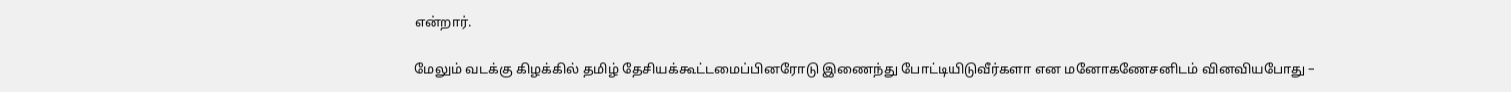என்றார்.

மேலும் வடக்கு கிழக்கில் தமிழ் தேசியக்கூட்டமைப்பினரோடு இணைந்து போட்டியிடுவீர்களா என மனோகணேசனிடம் வினவியபோது –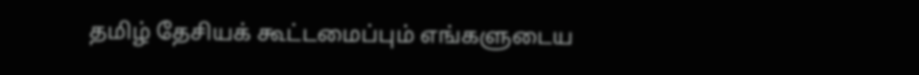தமிழ் தேசியக் கூட்டமைப்பும் எங்களுடைய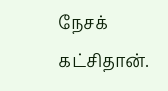நேசக் கட்சிதான்.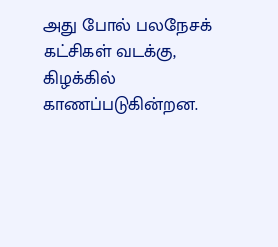அது போல் பலநேசக் கட்சிகள் வடக்கு, கிழக்கில் காணப்படுகின்றன.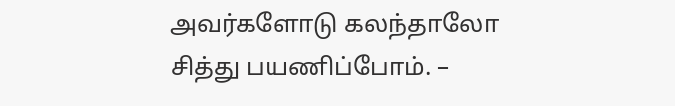அவர்களோடு கலந்தாலோ
சித்து பயணிப்போம். –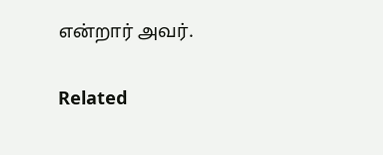என்றார் அவர்.

Related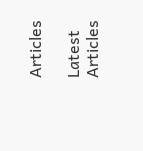Articles

Latest Articles